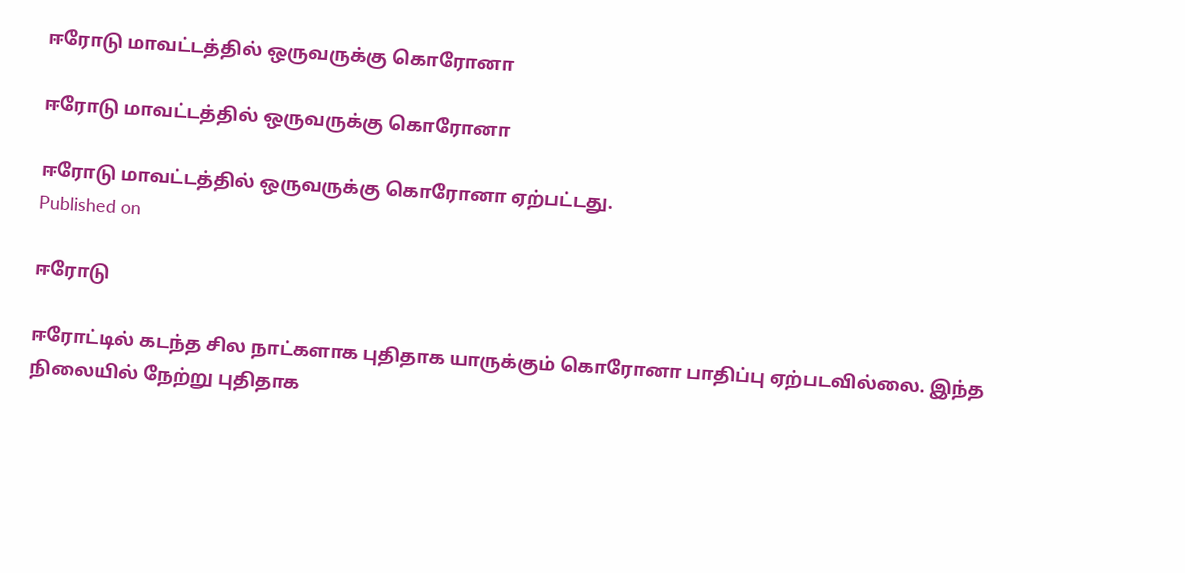ஈரோடு மாவட்டத்தில் ஒருவருக்கு கொரோனா

ஈரோடு மாவட்டத்தில் ஒருவருக்கு கொரோனா

ஈரோடு மாவட்டத்தில் ஒருவருக்கு கொரோனா ஏற்பட்டது.
Published on

ஈரோடு

ஈரோட்டில் கடந்த சில நாட்களாக புதிதாக யாருக்கும் கொரோனா பாதிப்பு ஏற்படவில்லை. இந்த நிலையில் நேற்று புதிதாக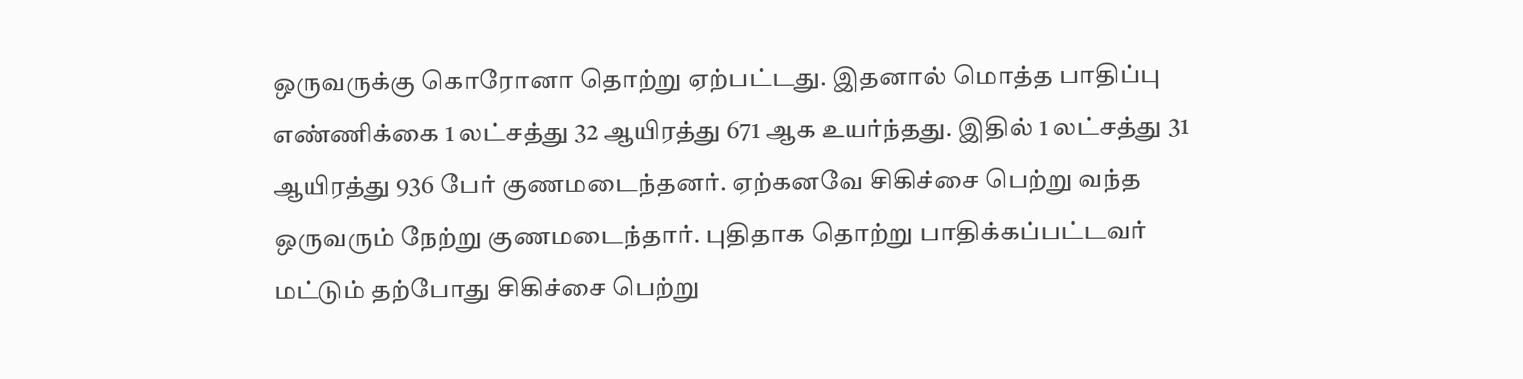ஒருவருக்கு கொரோனா தொற்று ஏற்பட்டது. இதனால் மொத்த பாதிப்பு எண்ணிக்கை 1 லட்சத்து 32 ஆயிரத்து 671 ஆக உயர்ந்தது. இதில் 1 லட்சத்து 31 ஆயிரத்து 936 பேர் குணமடைந்தனர். ஏற்கனவே சிகிச்சை பெற்று வந்த ஒருவரும் நேற்று குணமடைந்தார். புதிதாக தொற்று பாதிக்கப்பட்டவர் மட்டும் தற்போது சிகிச்சை பெற்று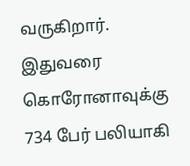வருகிறார். இதுவரை கொரோனாவுக்கு 734 பேர் பலியாகி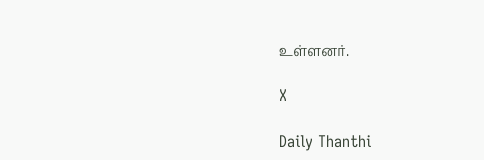உள்ளனர்.

X

Daily Thanthi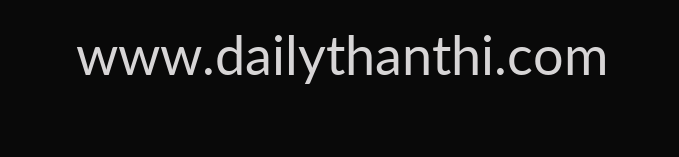www.dailythanthi.com